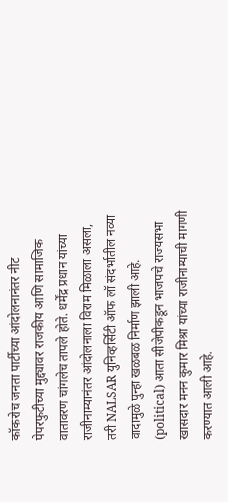कॉकरोच जनता पार्टीच्या आंदोलनानंतर नीट पेपरफुटीच्या मुद्द्यावर राजकीय आणि सामाजिक वातावरण चांगलेच तापले होते. धर्मेंद्र प्रधान यांच्या राजीनाम्यानंतर आंदोलनाला विराम मिळाला असला, तरी NALSAR युनिव्हर्सिटी ऑफ लॉ संदर्भातील नव्या वादामुळे पुन्हा खळबळ निर्माण झाली आहे. (political) आता सीजेपीकडून भाजपचे राज्यसभा खासदार मनन कुमार मिश्रा यांच्या राजीनाम्याची मागणी करण्यात आली आहे.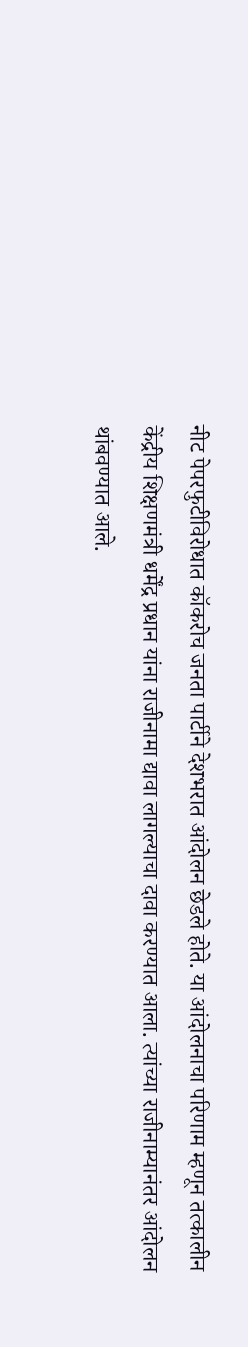नीट पेपरफुटीविरोधात कॉकरोच जनता पार्टीने देशभरात आंदोलन छेडले होते. या आंदोलनाचा परिणाम म्हणून तत्कालीन केंद्रीय शिक्षणमंत्री धर्मेंद्र प्रधान यांना राजीनामा द्यावा लागल्याचा दावा करण्यात आला. त्यांच्या राजीनाम्यानंतर आंदोलन थांबवण्यात आले.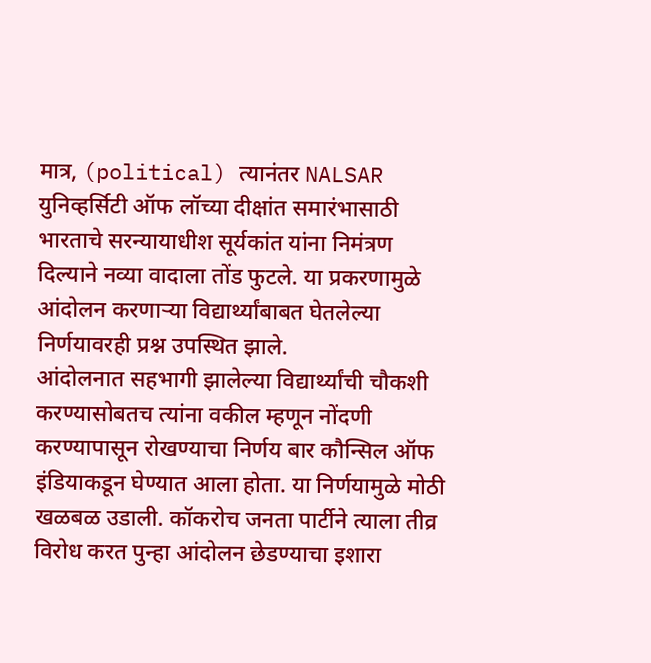मात्र, (political) त्यानंतर NALSAR युनिव्हर्सिटी ऑफ लॉच्या दीक्षांत समारंभासाठी भारताचे सरन्यायाधीश सूर्यकांत यांना निमंत्रण दिल्याने नव्या वादाला तोंड फुटले. या प्रकरणामुळे आंदोलन करणाऱ्या विद्यार्थ्यांबाबत घेतलेल्या निर्णयावरही प्रश्न उपस्थित झाले.
आंदोलनात सहभागी झालेल्या विद्यार्थ्यांची चौकशी करण्यासोबतच त्यांना वकील म्हणून नोंदणी करण्यापासून रोखण्याचा निर्णय बार कौन्सिल ऑफ इंडियाकडून घेण्यात आला होता. या निर्णयामुळे मोठी खळबळ उडाली. कॉकरोच जनता पार्टीने त्याला तीव्र विरोध करत पुन्हा आंदोलन छेडण्याचा इशारा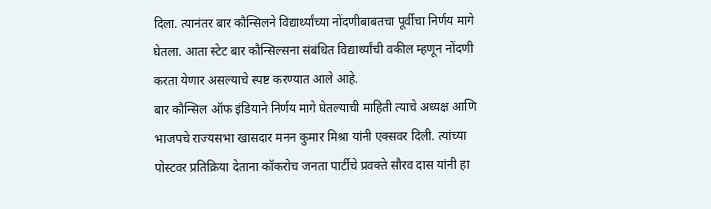दिला. त्यानंतर बार कौन्सिलने विद्यार्थ्यांच्या नोंदणीबाबतचा पूर्वीचा निर्णय मागे घेतला. आता स्टेट बार कौन्सिल्सना संबंधित विद्यार्थ्यांची वकील म्हणून नोंदणी करता येणार असल्याचे स्पष्ट करण्यात आले आहे.
बार कौन्सिल ऑफ इंडियाने निर्णय मागे घेतल्याची माहिती त्याचे अध्यक्ष आणि भाजपचे राज्यसभा खासदार मनन कुमार मिश्रा यांनी एक्सवर दिली. त्यांच्या पोस्टवर प्रतिक्रिया देताना कॉकरोच जनता पार्टीचे प्रवक्ते सौरव दास यांनी हा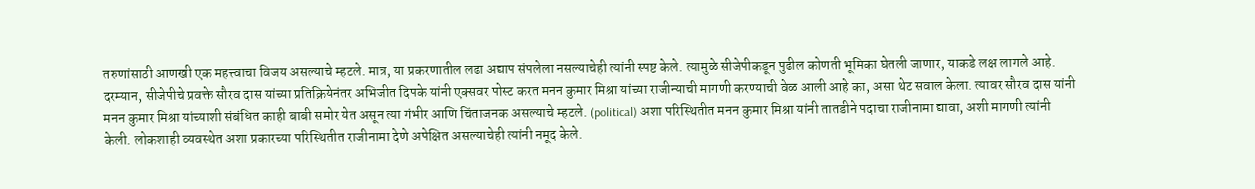तरुणांसाठी आणखी एक महत्त्वाचा विजय असल्याचे म्हटले. मात्र, या प्रकरणातील लढा अद्याप संपलेला नसल्याचेही त्यांनी स्पष्ट केले. त्यामुळे सीजेपीकडून पुढील कोणती भूमिका घेतली जाणार, याकडे लक्ष लागले आहे.
दरम्यान, सीजेपीचे प्रवक्ते सौरव दास यांच्या प्रतिक्रियेनंतर अभिजीत दिपके यांनी एक्सवर पोस्ट करत मनन कुमार मिश्रा यांच्या राजीन्याची मागणी करण्याची वेळ आली आहे का, असा थेट सवाल केला. त्यावर सौरव दास यांनी मनन कुमार मिश्रा यांच्याशी संबंधित काही बाबी समोर येत असून त्या गंभीर आणि चिंताजनक असल्याचे म्हटले. (political) अशा परिस्थितीत मनन कुमार मिश्रा यांनी तातडीने पदाचा राजीनामा द्यावा, अशी मागणी त्यांनी केली. लोकशाही व्यवस्थेत अशा प्रकारच्या परिस्थितीत राजीनामा देणे अपेक्षित असल्याचेही त्यांनी नमूद केले.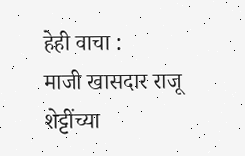हेही वाचा :
माजी खासदार राजू शेट्टींच्या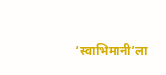‘स्वाभिमानी’ला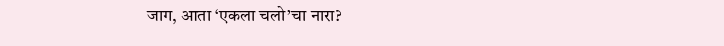जाग, आता ‘एकला चलो’चा नारा?